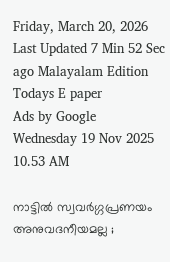Friday, March 20, 2026 Last Updated 7 Min 52 Sec ago Malayalam Edition
Todays E paper
Ads by Google
Wednesday 19 Nov 2025 10.53 AM

നാട്ടില്‍ സ്വവര്‍ഗ്ഗപ്രണയം അനുവദനീയമല്ല ;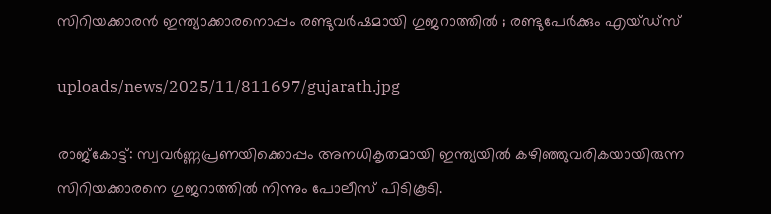സിറിയക്കാരന്‍ ഇന്ത്യാക്കാരനൊപ്പം രണ്ടുവര്‍ഷമായി ഗുജറാത്തില്‍ ; രണ്ടുപേര്‍ക്കും എയ്ഡ്‌സ്

uploads/news/2025/11/811697/gujarath.jpg

രാജ്‌കോട്ട്: സ്വവര്‍ണ്ണപ്രണയിക്കൊപ്പം അനധികൃതമായി ഇന്ത്യയില്‍ കഴിഞ്ഞുവരികയായിരുന്ന സിറിയക്കാരനെ ഗുജറാത്തില്‍ നിന്നും പോലീസ് പിടികൂടി.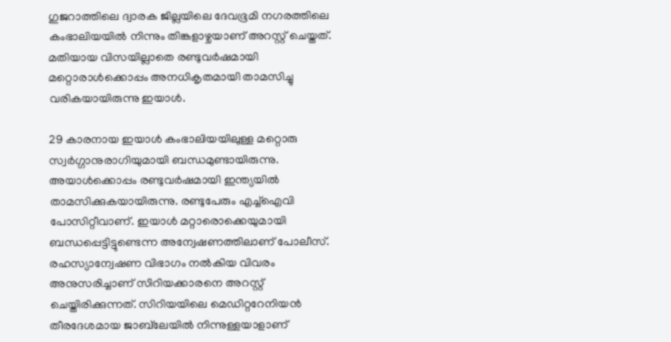ഗുജറാത്തിലെ ദ്വാരക ജില്ലയിലെ ദേവഭൂമി നഗരത്തിലെ കംഭാലിയയില്‍ നിന്നും തിങ്കളാഴ്ചയാണ് അറസ്റ്റ് ചെയ്തത്. മതിയായ വിസയില്ലാതെ രണ്ടുവര്‍ഷമായി മറ്റൊരാള്‍ക്കൊപ്പം അനധികൃതമായി താമസിച്ചു വരികയായിരുന്നു ഇയാള്‍.

29 കാരനായ ഇയാള്‍ കംഭാലിയയിലുള്ള മറ്റൊരു സ്വര്‍ഗ്ഗാനുരാഗിയുമായി ബന്ധമുണ്ടായിരുന്നു. അയാള്‍ക്കൊപ്പം രണ്ടുവര്‍ഷമായി ഇന്ത്യയില്‍ താമസിക്കുകയായിരുന്നു. രണ്ടുപേരും എച്ച്‌ഐവി പോസിറ്റീവാണ്. ഇയാള്‍ മറ്റാരൊക്കെയുമായി ബന്ധപ്പെട്ടിട്ടുണ്ടെന്ന അന്വേഷണത്തിലാണ് പോലീസ്. രഹസ്യാന്വേഷണ വിഭാഗം നല്‍കിയ വിവരം അനുസരിച്ചാണ് സിറിയക്കാരനെ അറസ്റ്റ് ചെയ്തിരിക്കുന്നത്. സിറിയയിലെ മെഡിറ്ററേനിയന്‍ തീരദേശമായ ജാബ്‌ലേയില്‍ നിന്നുള്ളയാളാണ്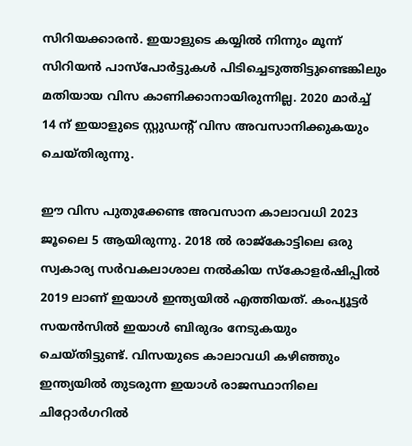സിറിയക്കാരന്‍. ഇയാളുടെ കയ്യില്‍ നിന്നും മൂന്ന് സിറിയന്‍ പാസ്‌പോര്‍ട്ടുകള്‍ പിടിച്ചെടുത്തിട്ടുണ്ടെങ്കിലും മതിയായ വിസ കാണിക്കാനായിരുന്നില്ല. 2020 മാര്‍ച്ച് 14 ന് ഇയാളുടെ സ്റ്റുഡന്റ് വിസ അവസാനിക്കുകയും ചെയ്തിരുന്നു.

ഈ വിസ പുതുക്കേണ്ട അവസാന കാലാവധി 2023 ജൂലൈ 5 ആയിരുന്നു. 2018 ല്‍ രാജ്‌കോട്ടിലെ ഒരു സ്വകാര്യ സര്‍വകലാശാല നല്‍കിയ സ്‌കോളര്‍ഷിപ്പില്‍ 2019 ലാണ് ഇയാള്‍ ഇന്ത്യയില്‍ എത്തിയത്. കംപ്യൂട്ടര്‍ സയന്‍സില്‍ ഇയാള്‍ ബിരുദം നേടുകയും ചെയ്തിട്ടുണ്ട്. വിസയുടെ കാലാവധി കഴിഞ്ഞും ഇന്ത്യയില്‍ തുടരുന്ന ഇയാള്‍ രാജസ്ഥാനിലെ ചിറ്റോര്‍ഗറില്‍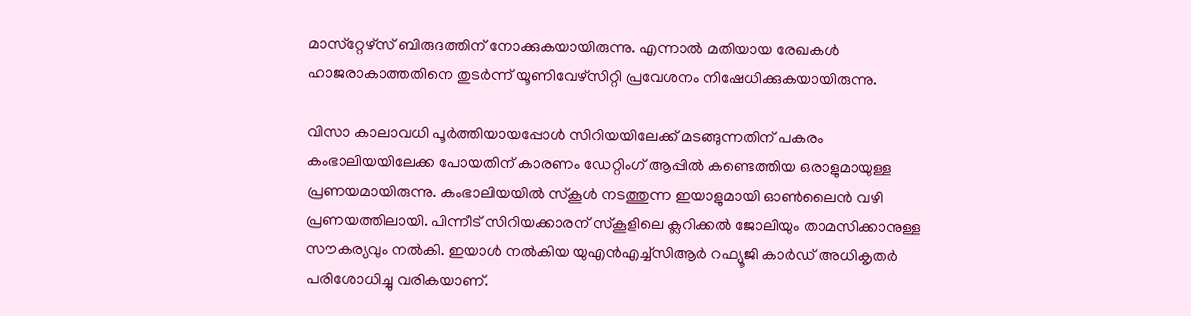മാസ്‌റ്റേഴ്‌സ് ബിരുദത്തിന് നോക്കുകയായിരുന്നു. എന്നാല്‍ മതിയായ രേഖകള്‍ ഹാജരാകാത്തതിനെ തുടര്‍ന്ന് യൂണിവേഴ്‌സിറ്റി പ്രവേശനം നിഷേധിക്കുകയായിരുന്നു.

വിസാ കാലാവധി പൂര്‍ത്തിയായപ്പോള്‍ സിറിയയിലേക്ക് മടങ്ങുന്നതിന് പകരം കംഭാലിയയിലേക്ക പോയതിന് കാരണം ഡേറ്റിംഗ് ആപ്പില്‍ കണ്ടെത്തിയ ഒരാളുമായുള്ള പ്രണയമായിരുന്നു. കംഭാലിയയില്‍ സ്‌കൂള്‍ നടത്തുന്ന ഇയാളുമായി ഓണ്‍ലൈന്‍ വഴി പ്രണയത്തിലായി. പിന്നീട് സിറിയക്കാരന് സ്‌കൂളിലെ ക്ലറിക്കല്‍ ജോലിയും താമസിക്കാനുള്ള സൗകര്യവും നല്‍കി. ഇയാള്‍ നല്‍കിയ യുഎന്‍എച്ച്‌സിആര്‍ റഫ്യൂജി കാര്‍ഡ് അധികൃതര്‍ പരിശോധിച്ചു വരികയാണ്.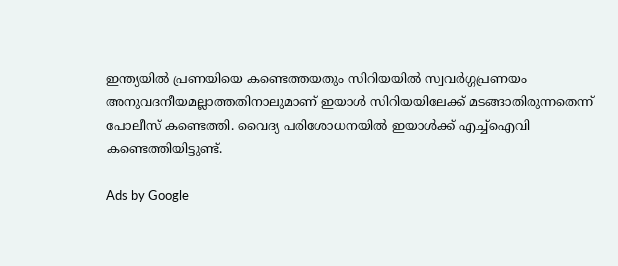ഇന്ത്യയില്‍ പ്രണയിയെ കണ്ടെത്തയതും സിറിയയില്‍ സ്വവര്‍ഗ്ഗപ്രണയം അനുവദനീയമല്ലാത്തതിനാലുമാണ് ഇയാള്‍ സിറിയയിലേക്ക് മടങ്ങാതിരുന്നതെന്ന് പോലീസ് കണ്ടെത്തി. വൈദ്യ പരിശോധനയില്‍ ഇയാള്‍ക്ക് എച്ച്‌ഐവി കണ്ടെത്തിയിട്ടുണ്ട്.

Ads by Google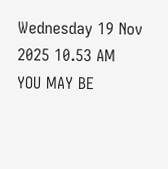Wednesday 19 Nov 2025 10.53 AM
YOU MAY BE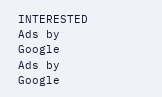INTERESTED
Ads by Google
Ads by Google